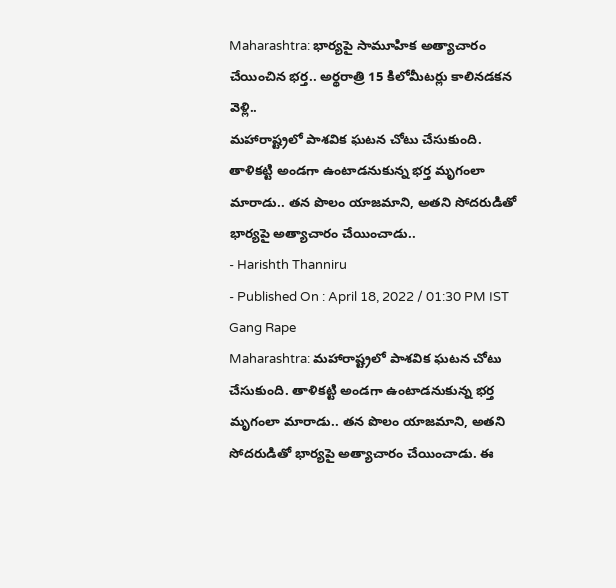Maharashtra: భార్యపై సామూహిక అత్యాచారం చేయించిన భర్త.. అర్థరాత్రి 15 కిలోమీటర్లు కాలినడకన వెళ్లి..
మహారాష్ట్రలో పాశవిక ఘటన చోటు చేసుకుంది. తాళికట్టి అండగా ఉంటాడనుకున్న భర్త మృగంలా మారాడు.. తన పొలం యాజమాని, అతని సోదరుడితో భార్యపై అత్యాచారం చేయించాడు..
- Harishth Thanniru
- Published On : April 18, 2022 / 01:30 PM IST
Gang Rape
Maharashtra: మహారాష్ట్రలో పాశవిక ఘటన చోటు చేసుకుంది. తాళికట్టి అండగా ఉంటాడనుకున్న భర్త మృగంలా మారాడు.. తన పొలం యాజమాని, అతని సోదరుడితో భార్యపై అత్యాచారం చేయించాడు. ఈ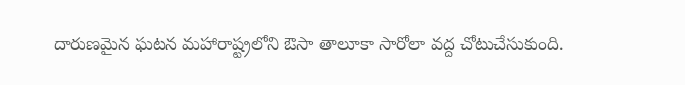దారుణమైన ఘటన మహారాష్ట్రలోని ఔసా తాలూకా సారోలా వద్ద చోటుచేసుకుంది.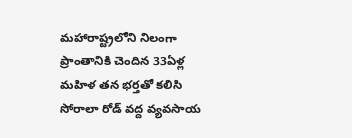మహారాష్ట్రలోని నిలంగా ప్రాంతానికి చెందిన 33ఏళ్ల మహిళ తన భర్తతో కలిసి సోరాలా రోడ్ వద్ద వ్యవసాయ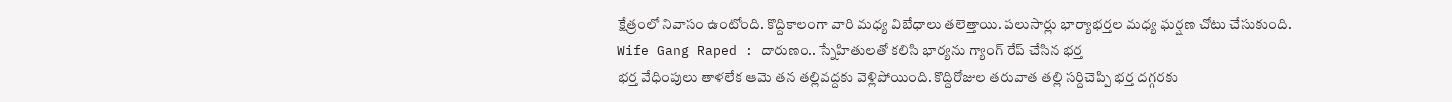క్షేత్రంలో నివాసం ఉంటోంది. కొద్దికాలంగా వారి మధ్య విబేధాలు తలెత్తాయి. పలుసార్లు భార్యాభర్తల మధ్య ఘర్షణ చోటు చేసుకుంది.
Wife Gang Raped : దారుణం.. స్నేహితులతో కలిసి భార్యను గ్యాంగ్ రేప్ చేసిన భర్త
భర్త వేధింపులు తాళలేక ఆమె తన తల్లివద్దకు వెళ్లిపోయింది. కొద్దిరోజుల తరువాత తల్లి సర్దిచెప్పి భర్త దగ్గరకు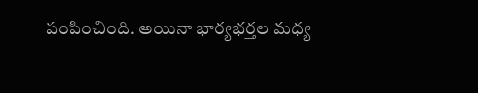పంపించింది. అయినా భార్యభర్తల మధ్య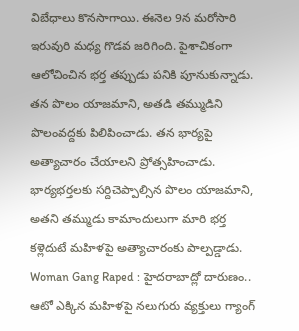విబేధాలు కొనసాగాయి. ఈనెల 9న మరోసారి ఇరువురి మధ్య గొడవ జరిగింది. పైశాచికంగా ఆలోచించిన భర్త తప్పుడు పనికి పూనుకున్నాడు. తన పొలం యాజమాని, అతడి తమ్ముడిని పొలంవద్దకు పిలిపించాడు. తన భార్యపై అత్యాచారం చేయాలని ప్రోత్సహించాడు. భార్యభర్తలకు సర్దిచెప్పాల్సిన పొలం యాజమాని, అతని తమ్ముడు కామాందులుగా మారి భర్త కళ్లెదుటే మహిళపై అత్యాచారంకు పాల్పడ్డాడు.
Woman Gang Raped : హైదరాబాద్లో దారుణం.. ఆటో ఎక్కిన మహిళపై నలుగురు వ్యక్తులు గ్యాంగ్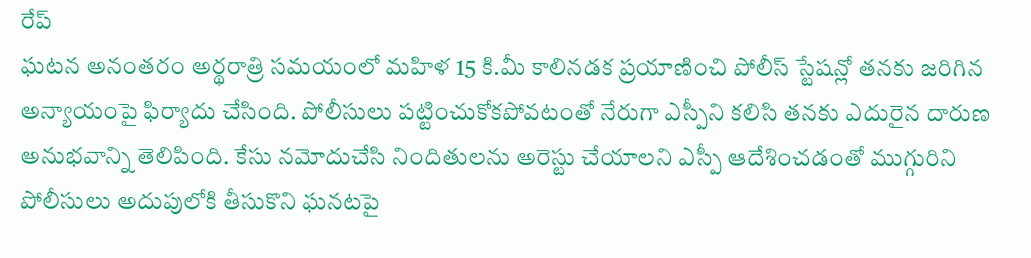రేప్
ఘటన అనంతరం అర్థరాత్రి సమయంలో మహిళ 15 కి.మీ కాలినడక ప్రయాణించి పోలీస్ స్టేషన్లో తనకు జరిగిన అన్యాయంపై ఫిర్యాదు చేసింది. పోలీసులు పట్టించుకోకపోవటంతో నేరుగా ఎస్పీని కలిసి తనకు ఎదురైన దారుణ అనుభవాన్ని తెలిపింది. కేసు నమోదుచేసి నిందితులను అరెస్టు చేయాలని ఎస్పీ ఆదేశించడంతో ముగ్గురిని పోలీసులు అదుపులోకి తీసుకొని ఘనటపై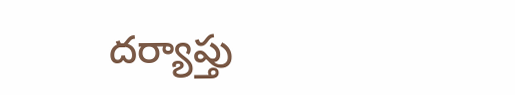దర్యాప్తు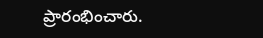ప్రారంభించారు.